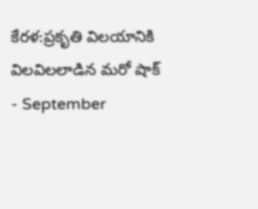కేరళ:ప్రకృతి విలయానికి విలవిలలాడిన మరో షాక్
- September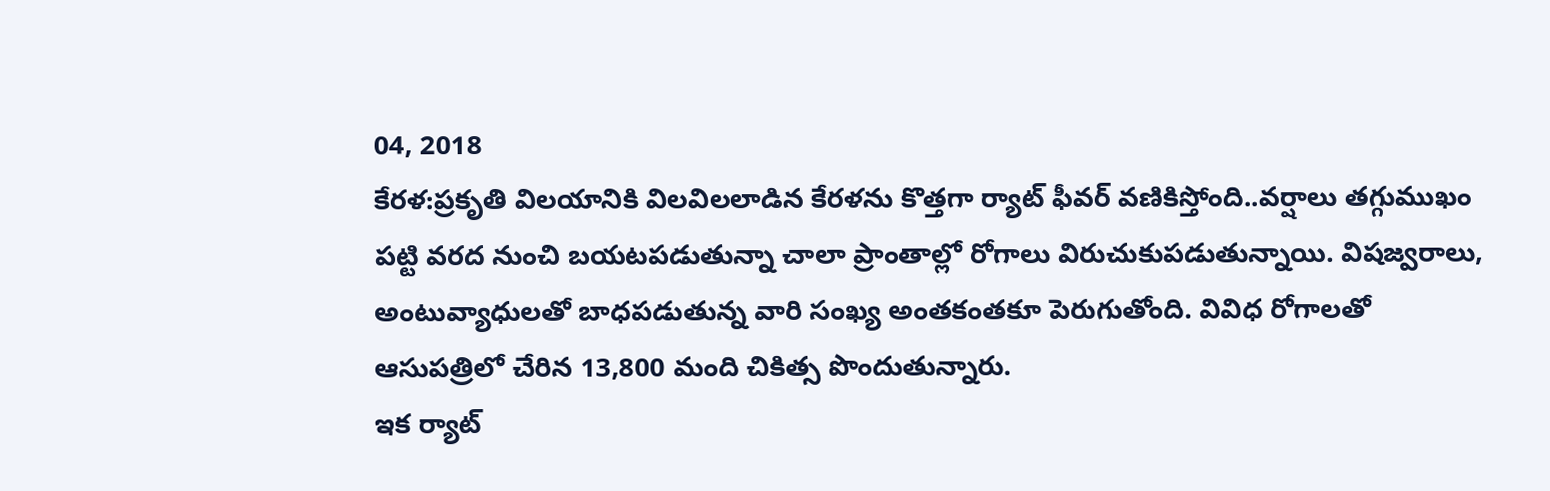04, 2018
కేరళ:ప్రకృతి విలయానికి విలవిలలాడిన కేరళను కొత్తగా ర్యాట్ ఫీవర్ వణికిస్తోంది..వర్షాలు తగ్గుముఖం పట్టి వరద నుంచి బయటపడుతున్నా చాలా ప్రాంతాల్లో రోగాలు విరుచుకుపడుతున్నాయి. విషజ్వరాలు, అంటువ్యాధులతో బాధపడుతున్న వారి సంఖ్య అంతకంతకూ పెరుగుతోంది. వివిధ రోగాలతో ఆసుపత్రిలో చేరిన 13,800 మంది చికిత్స పొందుతున్నారు.
ఇక ర్యాట్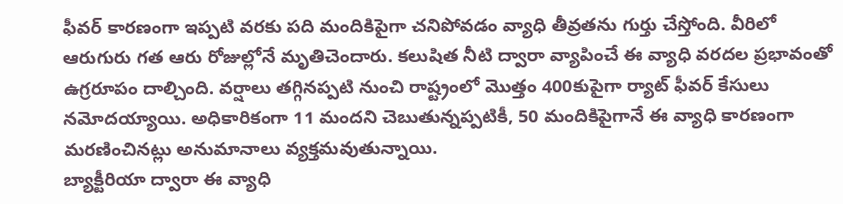ఫీవర్ కారణంగా ఇప్పటి వరకు పది మందికిపైగా చనిపోవడం వ్యాధి తీవ్రతను గుర్తు చేస్తోంది. వీరిలో ఆరుగురు గత ఆరు రోజుల్లోనే మృతిచెందారు. కలుషిత నీటి ద్వారా వ్యాపించే ఈ వ్యాధి వరదల ప్రభావంతో ఉగ్రరూపం దాల్చింది. వర్షాలు తగ్గినప్పటి నుంచి రాష్ట్రంలో మొత్తం 400కుపైగా ర్యాట్ ఫీవర్ కేసులు నమోదయ్యాయి. అధికారికంగా 11 మందని చెబుతున్నప్పటికీ, 50 మందికిపైగానే ఈ వ్యాధి కారణంగా మరణించినట్లు అనుమానాలు వ్యక్తమవుతున్నాయి.
బ్యాక్టీరియా ద్వారా ఈ వ్యాధి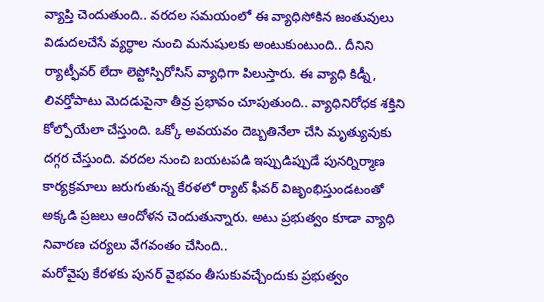వ్యాప్తి చెందుతుంది.. వరదల సమయంలో ఈ వ్యాధిసోకిన జంతువులు విడుదలచేసే వ్యర్ధాల నుంచి మనుషులకు అంటుకుంటుంది.. దీనిని ర్యాట్ఫీవర్ లేదా లెప్టోస్పిరోసిస్ వ్యాధిగా పిలుస్తారు. ఈ వ్యాధి కిడ్నీ, లివర్తోపాటు మెదడుపైనా తీవ్ర ప్రభావం చూపుతుంది.. వ్యాధినిరోధక శక్తిని కోల్పోయేలా చేస్తుంది. ఒక్కో అవయవం దెబ్బతినేలా చేసి మృత్యువుకు దగ్గర చేస్తుంది. వరదల నుంచి బయటపడి ఇప్పుడిప్పుడే పునర్నిర్మాణ కార్యక్రమాలు జరుగుతున్న కేరళలో ర్యాట్ ఫీవర్ విజృంభిస్తుండటంతో అక్కడి ప్రజలు ఆందోళన చెందుతున్నారు. అటు ప్రభుత్వం కూడా వ్యాధి నివారణ చర్యలు వేగవంతం చేసింది..
మరోవైపు కేరళకు పునర్ వైభవం తీసుకువచ్చేందుకు ప్రభుత్వం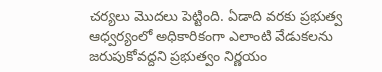చర్యలు మొదలు పెట్టింది. ఏడాది వరకు ప్రభుత్వ ఆధ్వర్యంలో అధికారికంగా ఎలాంటి వేడుకలను జరుపుకోవద్దని ప్రభుత్వం నిర్ణయం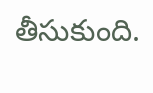తీసుకుంది.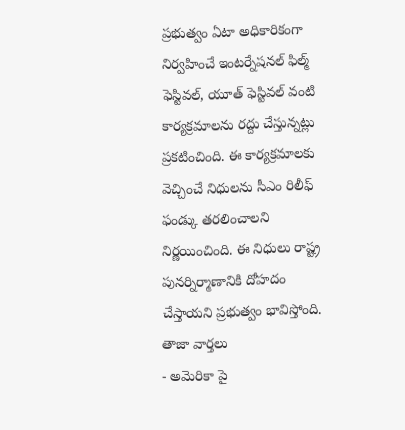ప్రభుత్వం ఏటా అధికారికంగా నిర్వహించే ఇంటర్నేషనల్ ఫిల్మ్ ఫెస్టివల్, యూత్ ఫెస్టివల్ వంటి కార్యక్రమాలను రద్దు చేస్తున్నట్లు ప్రకటించింది. ఈ కార్యక్రమాలకు వెచ్చించే నిధులను సీఎం రిలీఫ్ ఫండ్కు తరలించాలని నిర్ణయించింది. ఈ నిధులు రాష్ట్ర పునర్నిర్మాణానికి దోహదం చేస్తాయని ప్రభుత్వం భావిస్తోంది.
తాజా వార్తలు
- అమెరికా పై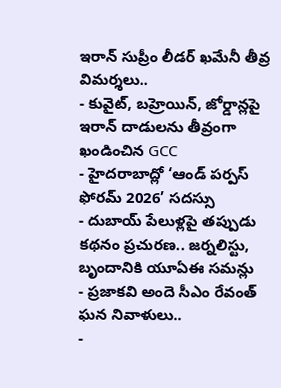ఇరాన్ సుప్రీం లీడర్ ఖమేనీ తీవ్ర విమర్శలు..
- కువైట్, బహ్రెయిన్, జోర్డాన్లపై ఇరాన్ దాడులను తీవ్రంగా ఖండించిన GCC
- హైదరాబాద్లో ‘ఆండ్ పర్పస్ ఫోరమ్ 2026’ సదస్సు
- దుబాయ్ పేలుళ్లపై తప్పుడు కథనం ప్రచురణ.. జర్నలిస్టు, బృందానికి యూఏఈ సమన్లు
- ప్రజాకవి అందె సీఎం రేవంత్ ఘన నివాళులు..
-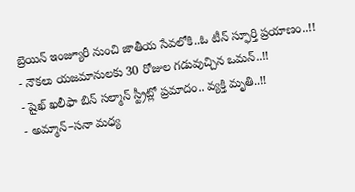బ్రెయిన్ ఇంజ్యూరీ నుంచి జాతీయ సేవలోకి..ఓ టీన్ స్ఫూర్తి ప్రయాణం..!!
- నౌకలు యజమానులకు 30 రోజుల గడువుచ్చిన ఒమన్..!!
- షైఖ్ ఖలీఫా బిన్ సల్మాన్ స్ట్రీట్లో ప్రమాదం.. వ్యక్తి మృతి..!!
- అమ్మాన్–సనా మధ్య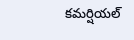కమర్షియల్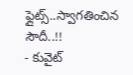ఫ్లైట్స్..స్వాగతించిన సౌదీ..!!
- కువైట్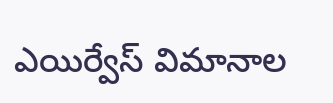ఎయిర్వేస్ విమానాల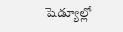షెడ్యూల్లో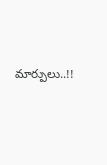మార్పులు..!!